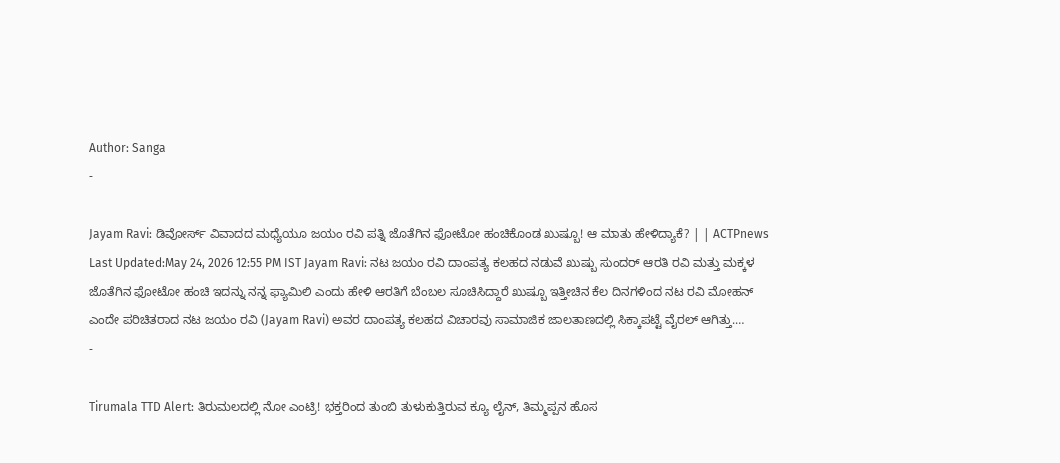Author: Sanga
-

Jayam Ravi: ಡಿವೋರ್ಸ್ ವಿವಾದದ ಮಧ್ಯೆಯೂ ಜಯಂ ರವಿ ಪತ್ನಿ ಜೊತೆಗಿನ ಫೋಟೋ ಹಂಚಿಕೊಂಡ ಖುಷ್ಬೂ! ಆ ಮಾತು ಹೇಳಿದ್ಯಾಕೆ? | | ACTPnews
Last Updated:May 24, 2026 12:55 PM IST Jayam Ravi: ನಟ ಜಯಂ ರವಿ ದಾಂಪತ್ಯ ಕಲಹದ ನಡುವೆ ಖುಷ್ಬು ಸುಂದರ್ ಆರತಿ ರವಿ ಮತ್ತು ಮಕ್ಕಳ ಜೊತೆಗಿನ ಫೋಟೋ ಹಂಚಿ ಇದನ್ನು ನನ್ನ ಫ್ಯಾಮಿಲಿ ಎಂದು ಹೇಳಿ ಆರತಿಗೆ ಬೆಂಬಲ ಸೂಚಿಸಿದ್ದಾರೆ ಖುಷ್ಬೂ ಇತ್ತೀಚಿನ ಕೆಲ ದಿನಗಳಿಂದ ನಟ ರವಿ ಮೋಹನ್ ಎಂದೇ ಪರಿಚಿತರಾದ ನಟ ಜಯಂ ರವಿ (Jayam Ravi) ಅವರ ದಾಂಪತ್ಯ ಕಲಹದ ವಿಚಾರವು ಸಾಮಾಜಿಕ ಜಾಲತಾಣದಲ್ಲಿ ಸಿಕ್ಕಾಪಟ್ಟೆ ವೈರಲ್ ಆಗಿತ್ತು.…
-

Tirumala TTD Alert: ತಿರುಮಲದಲ್ಲಿ ನೋ ಎಂಟ್ರಿ! ಭಕ್ತರಿಂದ ತುಂಬಿ ತುಳುಕುತ್ತಿರುವ ಕ್ಯೂ ಲೈನ್, ತಿಮ್ಮಪ್ಪನ ಹೊಸ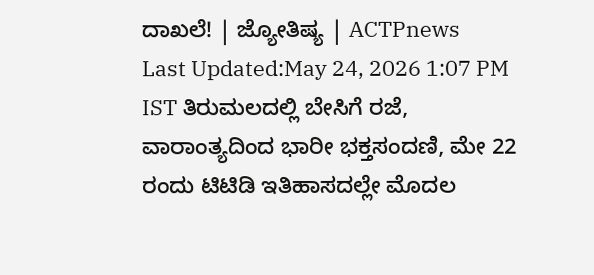ದಾಖಲೆ! | ಜ್ಯೋತಿಷ್ಯ | ACTPnews
Last Updated:May 24, 2026 1:07 PM IST ತಿರುಮಲದಲ್ಲಿ ಬೇಸಿಗೆ ರಜೆ, ವಾರಾಂತ್ಯದಿಂದ ಭಾರೀ ಭಕ್ತಸಂದಣಿ, ಮೇ 22 ರಂದು ಟಿಟಿಡಿ ಇತಿಹಾಸದಲ್ಲೇ ಮೊದಲ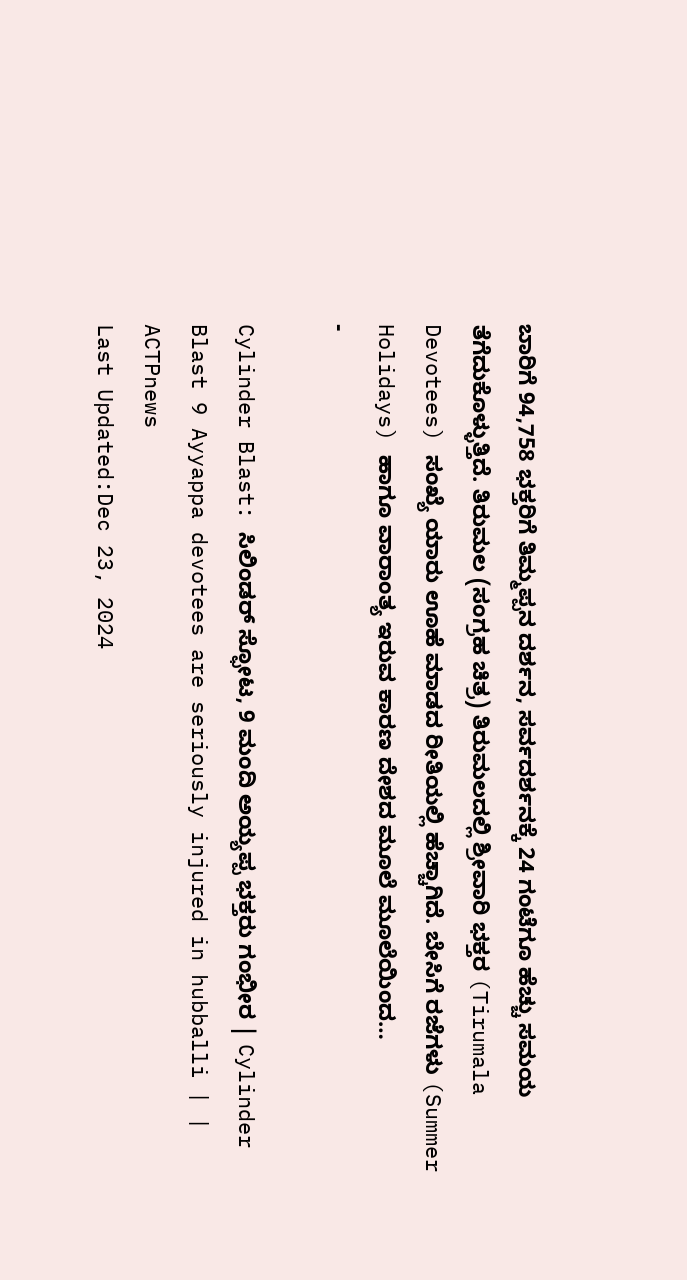ಬಾರಿಗೆ 94,758 ಭಕ್ತರಿಗೆ ತಿಮ್ಮಪ್ಪನ ದರ್ಶನ, ಸರ್ವದರ್ಶನಕ್ಕೆ 24 ಗಂಟೆಗೂ ಹೆಚ್ಚು ಸಮಯ ತೆಗೆದುಕೊಳ್ಳುತ್ತಿದೆ. ತಿರುಮಲ (ಸಂಗ್ರಹ ಚಿತ್ರ) ತಿರುಮಲದಲ್ಲಿ ಶ್ರೀವಾರಿ ಭಕ್ತರ (Tirumala Devotees) ಸಂಖ್ಯೆ ಯಾರು ಊಹೆ ಮಾಡದ ರೀತಿಯಲ್ಲಿ ಹೆಚ್ಚಾಗಿದೆ. ಬೇಸಿಗೆ ರಜೆಗಳು (Summer Holidays) ಹಾಗೂ ವಾರಾಂತ್ಯ ಇರುವ ಕಾರಣ ದೇಶದ ಮೂಲೆ ಮೂಲೆಯಿಂದ…
-

Cylinder Blast: ಸಿಲಿಂಡರ್ ಸ್ಫೋಟ, 9 ಮಂದಿ ಅಯ್ಯಪ್ಪ ಭಕ್ತರು ಗಂಭೀರ | Cylinder Blast 9 Ayyappa devotees are seriously injured in hubballi | | ACTPnews
Last Updated:Dec 23, 2024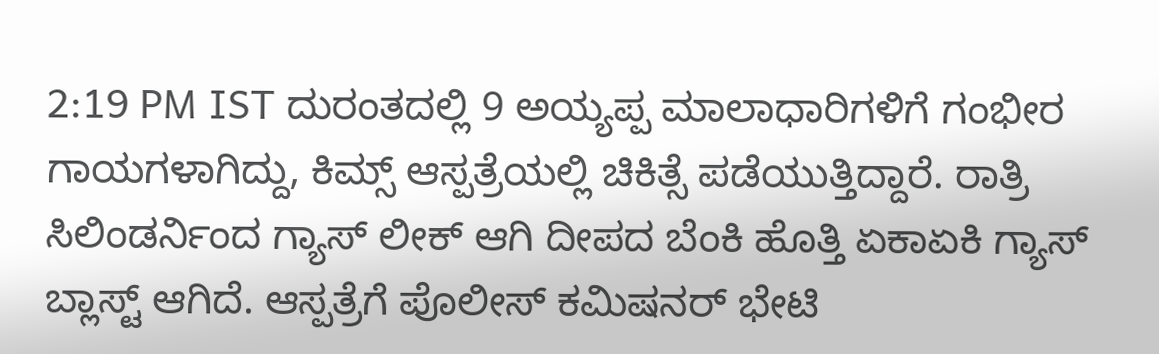2:19 PM IST ದುರಂತದಲ್ಲಿ 9 ಅಯ್ಯಪ್ಪ ಮಾಲಾಧಾರಿಗಳಿಗೆ ಗಂಭೀರ ಗಾಯಗಳಾಗಿದ್ದು, ಕಿಮ್ಸ್ ಆಸ್ಪತ್ರೆಯಲ್ಲಿ ಚಿಕಿತ್ಸೆ ಪಡೆಯುತ್ತಿದ್ದಾರೆ. ರಾತ್ರಿ ಸಿಲಿಂಡರ್ನಿಂದ ಗ್ಯಾಸ್ ಲೀಕ್ ಆಗಿ ದೀಪದ ಬೆಂಕಿ ಹೊತ್ತಿ ಏಕಾಏಕಿ ಗ್ಯಾಸ್ ಬ್ಲಾಸ್ಟ್ ಆಗಿದೆ. ಆಸ್ಪತ್ರೆಗೆ ಪೊಲೀಸ್ ಕಮಿಷನರ್ ಭೇಟಿ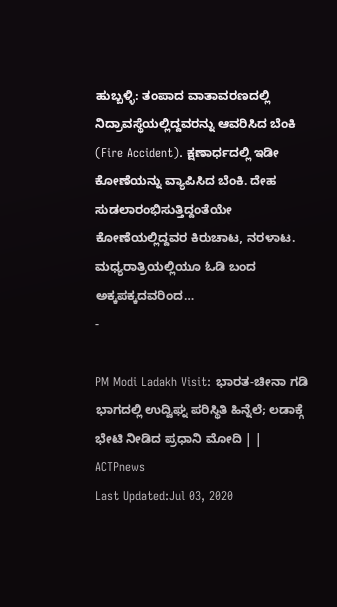ಹುಬ್ಬಳ್ಳಿ: ತಂಪಾದ ವಾತಾವರಣದಲ್ಲಿ ನಿದ್ರಾವಸ್ಥೆಯಲ್ಲಿದ್ದವರನ್ನು ಆವರಿಸಿದ ಬೆಂಕಿ (Fire Accident). ಕ್ಷಣಾರ್ಧದಲ್ಲಿ ಇಡೀ ಕೋಣೆಯನ್ನು ವ್ಯಾಪಿಸಿದ ಬೆಂಕಿ. ದೇಹ ಸುಡಲಾರಂಭಿಸುತ್ತಿದ್ದಂತೆಯೇ ಕೋಣೆಯಲ್ಲಿದ್ದವರ ಕಿರುಚಾಟ, ನರಳಾಟ. ಮಧ್ಯರಾತ್ರಿಯಲ್ಲಿಯೂ ಓಡಿ ಬಂದ ಅಕ್ಕಪಕ್ಕದವರಿಂದ…
-

PM Modi Ladakh Visit: ಭಾರತ-ಚೀನಾ ಗಡಿ ಭಾಗದಲ್ಲಿ ಉದ್ವಿಘ್ನ ಪರಿಸ್ಥಿತಿ ಹಿನ್ನೆಲೆ; ಲಡಾಕ್ಗೆ ಭೇಟಿ ನೀಡಿದ ಪ್ರಧಾನಿ ಮೋದಿ | | ACTPnews
Last Updated:Jul 03, 2020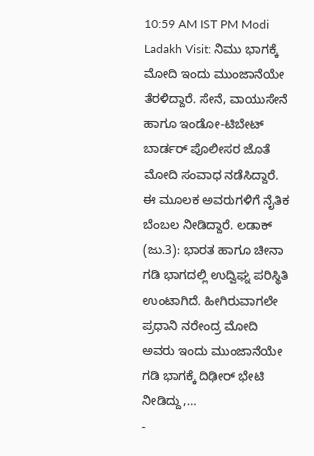10:59 AM IST PM Modi Ladakh Visit: ನಿಮು ಭಾಗಕ್ಕೆ ಮೋದಿ ಇಂದು ಮುಂಜಾನೆಯೇ ತೆರಳಿದ್ದಾರೆ. ಸೇನೆ, ವಾಯುಸೇನೆ ಹಾಗೂ ಇಂಡೋ-ಟಿಬೇಟ್ ಬಾರ್ಡರ್ ಪೊಲೀಸರ ಜೊತೆ ಮೋದಿ ಸಂವಾಧ ನಡೆಸಿದ್ದಾರೆ. ಈ ಮೂಲಕ ಅವರುಗಳಿಗೆ ನೈತಿಕ ಬೆಂಬಲ ನೀಡಿದ್ದಾರೆ. ಲಡಾಕ್ (ಜು.3): ಭಾರತ ಹಾಗೂ ಚೀನಾ ಗಡಿ ಭಾಗದಲ್ಲಿ ಉದ್ವಿಘ್ನ ಪರಿಸ್ಥಿತಿ ಉಂಟಾಗಿದೆ. ಹೀಗಿರುವಾಗಲೇ ಪ್ರಧಾನಿ ನರೇಂದ್ರ ಮೋದಿ ಅವರು ಇಂದು ಮುಂಜಾನೆಯೇ ಗಡಿ ಭಾಗಕ್ಕೆ ದಿಢೀರ್ ಭೇಟಿ ನೀಡಿದ್ದು,…
-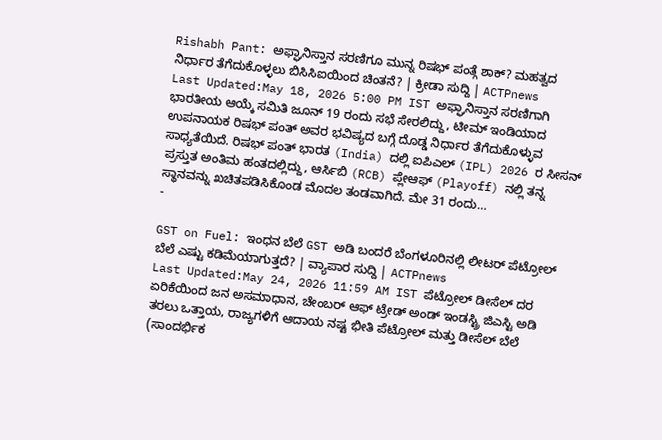Rishabh Pant: ಅಫ್ಘಾನಿಸ್ತಾನ ಸರಣಿಗೂ ಮುನ್ನ ರಿಷಭ್ ಪಂತ್ಗೆ ಶಾಕ್? ಮಹತ್ವದ ನಿರ್ಧಾರ ತೆಗೆದುಕೊಳ್ಳಲು ಬಿಸಿಸಿಐಯಿಂದ ಚಿಂತನೆ? | ಕ್ರೀಡಾ ಸುದ್ದಿ | ACTPnews
Last Updated:May 18, 2026 5:00 PM IST ಅಫ್ಘಾನಿಸ್ತಾನ ಸರಣಿಗಾಗಿ ಭಾರತೀಯ ಆಯ್ಕೆ ಸಮಿತಿ ಜೂನ್ 19 ರಂದು ಸಭೆ ಸೇರಲಿದ್ದು, ಟೀಮ್ ಇಂಡಿಯಾದ ಉಪನಾಯಕ ರಿಷಭ್ ಪಂತ್ ಅವರ ಭವಿಷ್ಯದ ಬಗ್ಗೆ ದೊಡ್ಡ ನಿರ್ಧಾರ ತೆಗೆದುಕೊಳ್ಳುವ ಸಾಧ್ಯತೆಯಿದೆ. ರಿಷಭ್ ಪಂತ್ ಭಾರತ (India) ದಲ್ಲಿ ಐಪಿಎಲ್ (IPL) 2026 ರ ಸೀಸನ್ ಪ್ರಸ್ತುತ ಅಂತಿಮ ಹಂತದಲ್ಲಿದ್ದು, ಆರ್ಸಿಬಿ (RCB) ಪ್ಲೇಆಫ್ (Playoff) ನಲ್ಲಿ ತನ್ನ ಸ್ಥಾನವನ್ನು ಖಚಿತಪಡಿಸಿಕೊಂಡ ಮೊದಲ ತಂಡವಾಗಿದೆ. ಮೇ 31 ರಂದು…
-

GST on Fuel: ಇಂಧನ ಬೆಲೆ GST ಅಡಿ ಬಂದರೆ ಬೆಂಗಳೂರಿನಲ್ಲಿ ಲೀಟರ್ ಪೆಟ್ರೋಲ್ ಬೆಲೆ ಎಷ್ಟು ಕಡಿಮೆಯಾಗುತ್ತದೆ? | ವ್ಯಾಪಾರ ಸುದ್ದಿ | ACTPnews
Last Updated:May 24, 2026 11:59 AM IST ಪೆಟ್ರೋಲ್ ಡೀಸೆಲ್ ದರ ಏರಿಕೆಯಿಂದ ಜನ ಅಸಮಾಧಾನ, ಚೇಂಬರ್ ಆಫ್ ಟ್ರೇಡ್ ಅಂಡ್ ಇಂಡಸ್ಟ್ರಿ ಜಿಎಸ್ಟಿ ಅಡಿ ತರಲು ಒತ್ತಾಯ, ರಾಜ್ಯಗಳಿಗೆ ಆದಾಯ ನಷ್ಟ ಭೀತಿ ಪೆಟ್ರೋಲ್ ಮತ್ತು ಡೀಸೆಲ್ ಬೆಲೆ (ಸಾಂದರ್ಭಿಕ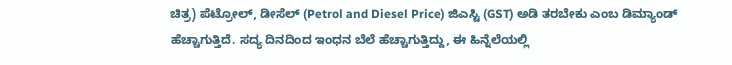ಚಿತ್ರ) ಪೆಟ್ರೋಲ್, ಡೀಸೆಲ್ (Petrol and Diesel Price) ಜಿಎಸ್ಟಿ (GST) ಅಡಿ ತರಬೇಕು ಎಂಬ ಡಿಮ್ಯಾಂಡ್ ಹೆಚ್ಚಾಗುತ್ತಿದೆ. ಸದ್ಯ ದಿನದಿಂದ ಇಂಧನ ಬೆಲೆ ಹೆಚ್ಚಾಗುತ್ತಿದ್ದು, ಈ ಹಿನ್ನೆಲೆಯಲ್ಲಿ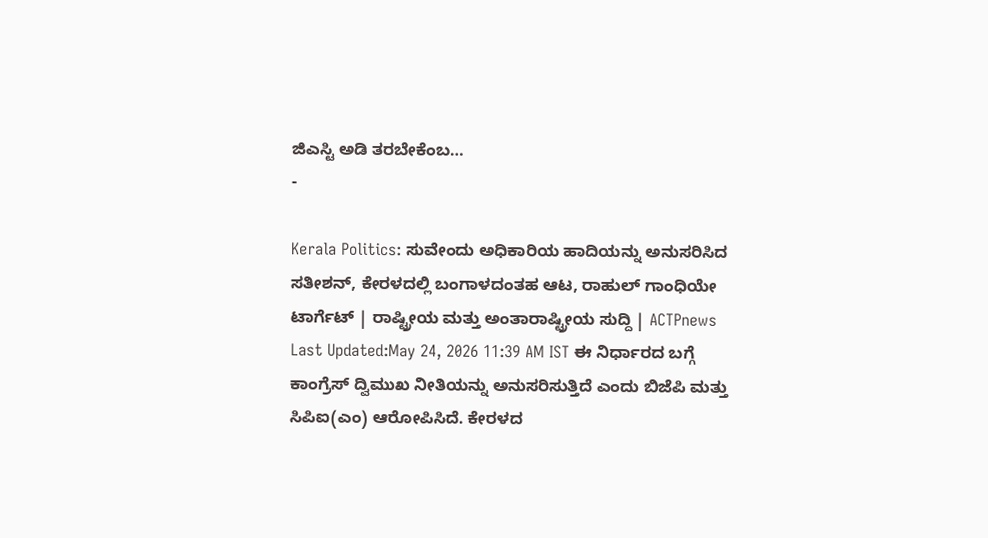ಜಿಎಸ್ಟಿ ಅಡಿ ತರಬೇಕೆಂಬ…
-

Kerala Politics: ಸುವೇಂದು ಅಧಿಕಾರಿಯ ಹಾದಿಯನ್ನು ಅನುಸರಿಸಿದ ಸತೀಶನ್, ಕೇರಳದಲ್ಲಿ ಬಂಗಾಳದಂತಹ ಆಟ, ರಾಹುಲ್ ಗಾಂಧಿಯೇ ಟಾರ್ಗೆಟ್ | ರಾಷ್ಟ್ರೀಯ ಮತ್ತು ಅಂತಾರಾಷ್ಟ್ರೀಯ ಸುದ್ದಿ | ACTPnews
Last Updated:May 24, 2026 11:39 AM IST ಈ ನಿರ್ಧಾರದ ಬಗ್ಗೆ ಕಾಂಗ್ರೆಸ್ ದ್ವಿಮುಖ ನೀತಿಯನ್ನು ಅನುಸರಿಸುತ್ತಿದೆ ಎಂದು ಬಿಜೆಪಿ ಮತ್ತು ಸಿಪಿಐ(ಎಂ) ಆರೋಪಿಸಿದೆ. ಕೇರಳದ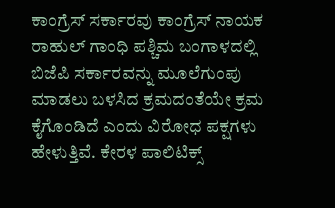ಕಾಂಗ್ರೆಸ್ ಸರ್ಕಾರವು ಕಾಂಗ್ರೆಸ್ ನಾಯಕ ರಾಹುಲ್ ಗಾಂಧಿ ಪಶ್ಚಿಮ ಬಂಗಾಳದಲ್ಲಿ ಬಿಜೆಪಿ ಸರ್ಕಾರವನ್ನು ಮೂಲೆಗುಂಪು ಮಾಡಲು ಬಳಸಿದ ಕ್ರಮದಂತೆಯೇ ಕ್ರಮ ಕೈಗೊಂಡಿದೆ ಎಂದು ವಿರೋಧ ಪಕ್ಷಗಳು ಹೇಳುತ್ತಿವೆ. ಕೇರಳ ಪಾಲಿಟಿಕ್ಸ್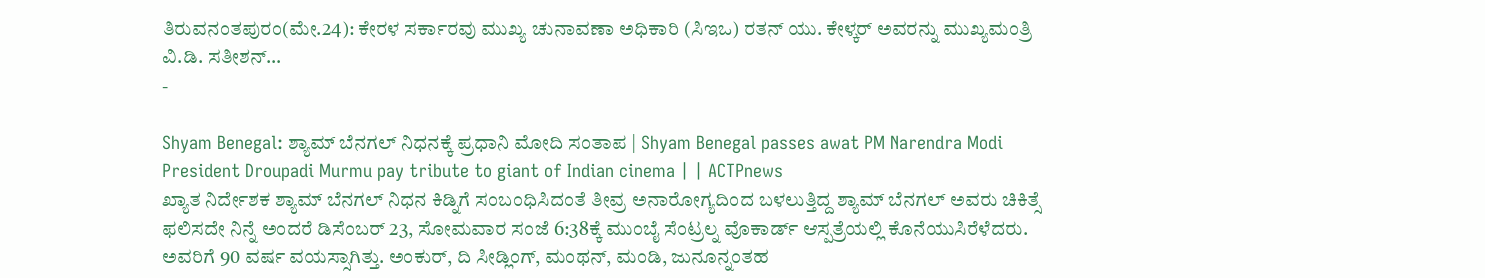ತಿರುವನಂತಪುರಂ(ಮೇ.24): ಕೇರಳ ಸರ್ಕಾರವು ಮುಖ್ಯ ಚುನಾವಣಾ ಅಧಿಕಾರಿ (ಸಿಇಒ) ರತನ್ ಯು. ಕೇಳ್ಕರ್ ಅವರನ್ನು ಮುಖ್ಯಮಂತ್ರಿ ವಿ.ಡಿ. ಸತೀಶನ್…
-

Shyam Benegal: ಶ್ಯಾಮ್ ಬೆನಗಲ್ ನಿಧನಕ್ಕೆ ಪ್ರಧಾನಿ ಮೋದಿ ಸಂತಾಪ | Shyam Benegal passes awat PM Narendra Modi President Droupadi Murmu pay tribute to giant of Indian cinema | | ACTPnews
ಖ್ಯಾತ ನಿರ್ದೇಶಕ ಶ್ಯಾಮ್ ಬೆನಗಲ್ ನಿಧನ ಕಿಡ್ನಿಗೆ ಸಂಬಂಧಿಸಿದಂತೆ ತೀವ್ರ ಅನಾರೋಗ್ಯದಿಂದ ಬಳಲುತ್ತಿದ್ದ ಶ್ಯಾಮ್ ಬೆನಗಲ್ ಅವರು ಚಿಕಿತ್ಸೆ ಫಲಿಸದೇ ನಿನ್ನೆ ಅಂದರೆ ಡಿಸೆಂಬರ್ 23, ಸೋಮವಾರ ಸಂಜೆ 6:38ಕ್ಕೆ ಮುಂಬೈ ಸೆಂಟ್ರಲ್ನ ವೊಕಾರ್ಡ್ ಆಸ್ಪತ್ರೆಯಲ್ಲಿ ಕೊನೆಯುಸಿರೆಳೆದರು. ಅವರಿಗೆ 90 ವರ್ಷ ವಯಸ್ಸಾಗಿತ್ತು. ಅಂಕುರ್, ದಿ ಸೀಡ್ಲಿಂಗ್, ಮಂಥನ್, ಮಂಡಿ, ಜುನೂನ್ನಂತಹ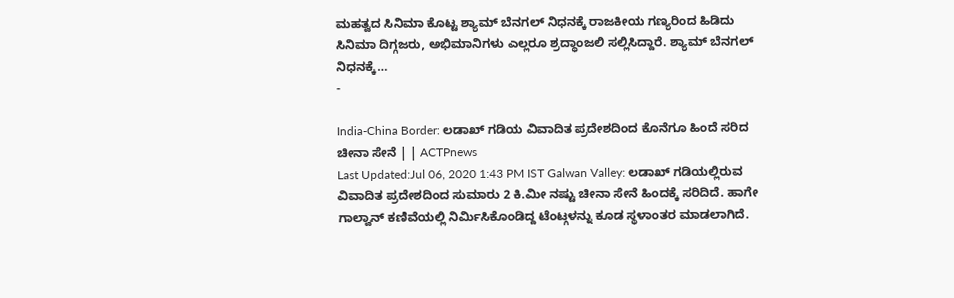ಮಹತ್ವದ ಸಿನಿಮಾ ಕೊಟ್ಟ ಶ್ಯಾಮ್ ಬೆನಗಲ್ ನಿಧನಕ್ಕೆ ರಾಜಕೀಯ ಗಣ್ಯರಿಂದ ಹಿಡಿದು ಸಿನಿಮಾ ದಿಗ್ಗಜರು, ಅಭಿಮಾನಿಗಳು ಎಲ್ಲರೂ ಶ್ರದ್ಧಾಂಜಲಿ ಸಲ್ಲಿಸಿದ್ದಾರೆ. ಶ್ಯಾಮ್ ಬೆನಗಲ್ ನಿಧನಕ್ಕೆ…
-

India-China Border: ಲಡಾಖ್ ಗಡಿಯ ವಿವಾದಿತ ಪ್ರದೇಶದಿಂದ ಕೊನೆಗೂ ಹಿಂದೆ ಸರಿದ ಚೀನಾ ಸೇನೆ | | ACTPnews
Last Updated:Jul 06, 2020 1:43 PM IST Galwan Valley: ಲಡಾಖ್ ಗಡಿಯಲ್ಲಿರುವ ವಿವಾದಿತ ಪ್ರದೇಶದಿಂದ ಸುಮಾರು 2 ಕಿ.ಮೀ ನಷ್ಟು ಚೀನಾ ಸೇನೆ ಹಿಂದಕ್ಕೆ ಸರಿದಿದೆ. ಹಾಗೇ ಗಾಲ್ವಾನ್ ಕಣಿವೆಯಲ್ಲಿ ನಿರ್ಮಿಸಿಕೊಂಡಿದ್ದ ಟೆಂಟ್ಗಳನ್ನು ಕೂಡ ಸ್ಥಳಾಂತರ ಮಾಡಲಾಗಿದೆ.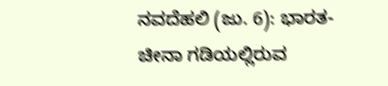ನವದೆಹಲಿ (ಜು. 6): ಭಾರತ-ಚೀನಾ ಗಡಿಯಲ್ಲಿರುವ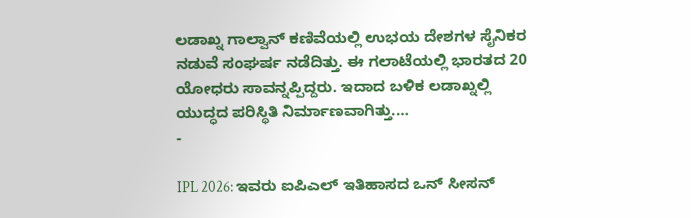ಲಡಾಖ್ನ ಗಾಲ್ವಾನ್ ಕಣಿವೆಯಲ್ಲಿ ಉಭಯ ದೇಶಗಳ ಸೈನಿಕರ ನಡುವೆ ಸಂಘರ್ಷ ನಡೆದಿತ್ತು. ಈ ಗಲಾಟೆಯಲ್ಲಿ ಭಾರತದ 20 ಯೋಧರು ಸಾವನ್ನಪ್ಪಿದ್ದರು. ಇದಾದ ಬಳಿಕ ಲಡಾಖ್ನಲ್ಲಿ ಯುದ್ಧದ ಪರಿಸ್ಥಿತಿ ನಿರ್ಮಾಣವಾಗಿತ್ತು.…
-

IPL 2026: ಇವರು ಐಪಿಎಲ್ ಇತಿಹಾಸದ ಒನ್ ಸೀಸನ್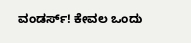ವಂಡರ್ಸ್! ಕೇವಲ ಒಂದು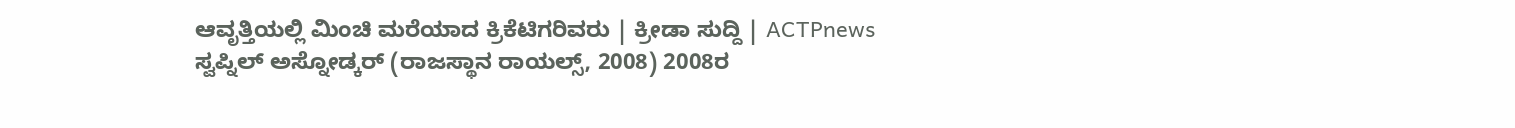ಆವೃತ್ತಿಯಲ್ಲಿ ಮಿಂಚಿ ಮರೆಯಾದ ಕ್ರಿಕೆಟಿಗರಿವರು | ಕ್ರೀಡಾ ಸುದ್ದಿ | ACTPnews
ಸ್ವಪ್ನಿಲ್ ಅಸ್ನೋಡ್ಕರ್ (ರಾಜಸ್ಥಾನ ರಾಯಲ್ಸ್, 2008) 2008ರ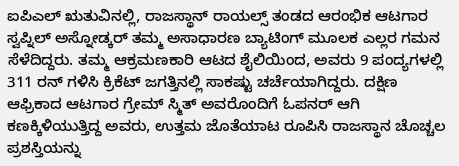ಐಪಿಎಲ್ ಋತುವಿನಲ್ಲಿ, ರಾಜಸ್ಥಾನ್ ರಾಯಲ್ಸ್ ತಂಡದ ಆರಂಭಿಕ ಆಟಗಾರ ಸ್ವಪ್ನಿಲ್ ಅಸ್ನೋಡ್ಕರ್ ತಮ್ಮ ಅಸಾಧಾರಣ ಬ್ಯಾಟಿಂಗ್ ಮೂಲಕ ಎಲ್ಲರ ಗಮನ ಸೆಳೆದಿದ್ದರು. ತಮ್ಮ ಆಕ್ರಮಣಕಾರಿ ಆಟದ ಶೈಲಿಯಿಂದ, ಅವರು 9 ಪಂದ್ಯಗಳಲ್ಲಿ 311 ರನ್ ಗಳಿಸಿ ಕ್ರಿಕೆಟ್ ಜಗತ್ತಿನಲ್ಲಿ ಸಾಕಷ್ಟು ಚರ್ಚೆಯಾಗಿದ್ದರು. ದಕ್ಷಿಣ ಆಫ್ರಿಕಾದ ಆಟಗಾರ ಗ್ರೇಮ್ ಸ್ಮಿತ್ ಅವರೊಂದಿಗೆ ಓಪನರ್ ಆಗಿ ಕಣಕ್ಕಿಳಿಯುತ್ತಿದ್ದ ಅವರು, ಉತ್ತಮ ಜೊತೆಯಾಟ ರೂಪಿಸಿ ರಾಜಸ್ಥಾನ ಚೊಚ್ಚಲ ಪ್ರಶಸ್ತಿಯನ್ನು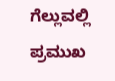ಗೆಲ್ಲುವಲ್ಲಿ ಪ್ರಮುಖ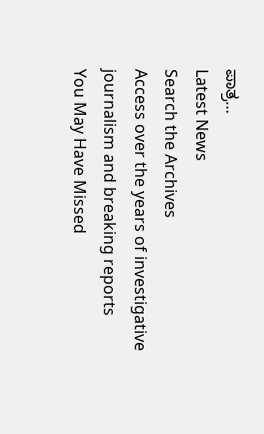ಪಾತ್ರ…
Latest News
Search the Archives
Access over the years of investigative journalism and breaking reports
You May Have Missed